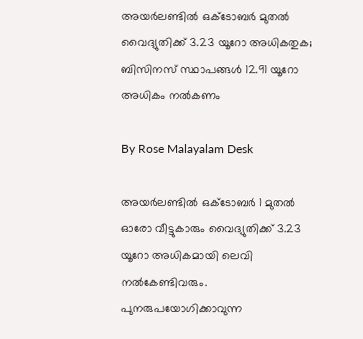അയർലണ്ടിൽ ഒക്ടോബർ മുതൽ വൈദ്യുതിക്ക് 3.23 യൂറോ അധികതുക; ബിസിനസ് സ്ഥാപങ്ങൾ 12.91 യൂറോ അധികം നൽകണം

By Rose Malayalam Desk

അയര്‍ലണ്ടില്‍ ഒക്ടോബര്‍ 1 മുതല്‍ ഓരോ വീട്ടുകാരും വൈദ്യുതിക്ക് 3.23 യൂറോ അധികമായി ലെവി നല്‍കേണ്ടിവരും. പുനരുപയോഗിക്കാവുന്ന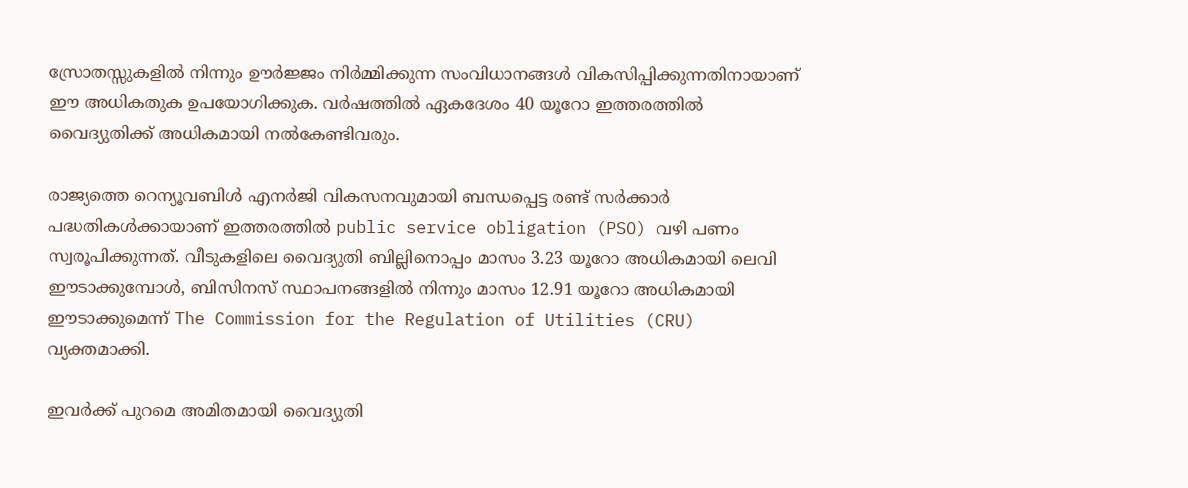സ്രോതസ്സുകളില്‍ നിന്നും ഊര്‍ജ്ജം നിര്‍മ്മിക്കുന്ന സംവിധാനങ്ങള്‍ വികസിപ്പിക്കുന്നതിനായാണ് ഈ അധികതുക ഉപയോഗിക്കുക. വര്‍ഷത്തില്‍ ഏകദേശം 40 യൂറോ ഇത്തരത്തില്‍ വൈദ്യുതിക്ക് അധികമായി നല്‍കേണ്ടിവരും.

രാജ്യത്തെ റെന്യൂവബിള്‍ എനര്‍ജി വികസനവുമായി ബന്ധപ്പെട്ട രണ്ട് സര്‍ക്കാര്‍ പദ്ധതികള്‍ക്കായാണ് ഇത്തരത്തില്‍ public service obligation (PSO) വഴി പണം സ്വരൂപിക്കുന്നത്. വീടുകളിലെ വൈദ്യുതി ബില്ലിനൊപ്പം മാസം 3.23 യൂറോ അധികമായി ലെവി ഈടാക്കുമ്പോള്‍, ബിസിനസ് സ്ഥാപനങ്ങളില്‍ നിന്നും മാസം 12.91 യൂറോ അധികമായി ഈടാക്കുമെന്ന് The Commission for the Regulation of Utilities (CRU) വ്യക്തമാക്കി.

ഇവര്‍ക്ക് പുറമെ അമിതമായി വൈദ്യുതി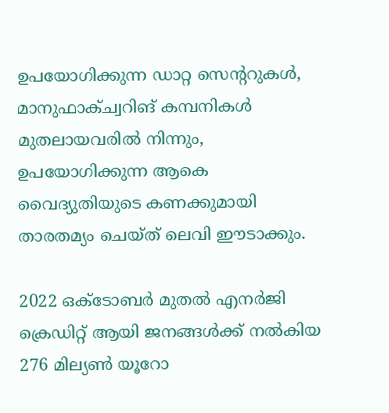ഉപയോഗിക്കുന്ന ഡാറ്റ സെന്ററുകള്‍, മാനുഫാക്ച്വറിങ് കമ്പനികള്‍ മുതലായവരില്‍ നിന്നും, ഉപയോഗിക്കുന്ന ആകെ വൈദ്യുതിയുടെ കണക്കുമായി താരതമ്യം ചെയ്ത് ലെവി ഈടാക്കും.

2022 ഒക്ടോബര്‍ മുതല്‍ എനര്‍ജി ക്രെഡിറ്റ് ആയി ജനങ്ങള്‍ക്ക് നല്‍കിയ 276 മില്യണ്‍ യൂറോ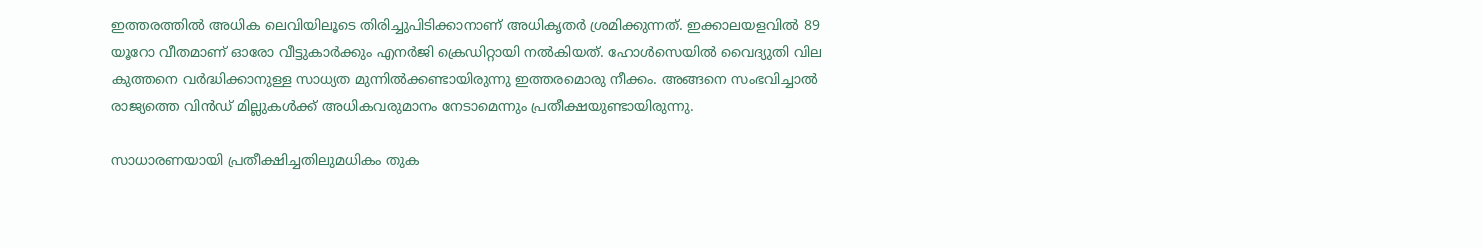ഇത്തരത്തില്‍ അധിക ലെവിയിലൂടെ തിരിച്ചുപിടിക്കാനാണ് അധികൃതര്‍ ശ്രമിക്കുന്നത്. ഇക്കാലയളവില്‍ 89 യൂറോ വീതമാണ് ഓരോ വീട്ടുകാര്‍ക്കും എനര്‍ജി ക്രെഡിറ്റായി നല്‍കിയത്. ഹോള്‍സെയില്‍ വൈദ്യുതി വില കുത്തനെ വര്‍ദ്ധിക്കാനുള്ള സാധ്യത മുന്നില്‍ക്കണ്ടായിരുന്നു ഇത്തരമൊരു നീക്കം. അങ്ങനെ സംഭവിച്ചാല്‍ രാജ്യത്തെ വിന്‍ഡ് മില്ലുകള്‍ക്ക് അധികവരുമാനം നേടാമെന്നും പ്രതീക്ഷയുണ്ടായിരുന്നു.

സാധാരണയായി പ്രതീക്ഷിച്ചതിലുമധികം തുക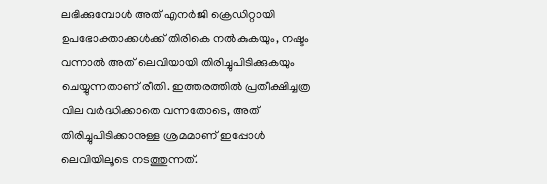ലഭിക്കുമ്പോള്‍ അത് എനര്‍ജി ക്രെഡിറ്റായി ഉപഭോക്താക്കള്‍ക്ക് തിരികെ നല്‍കുകയും, നഷ്ടം വന്നാല്‍ അത് ലെവിയായി തിരിച്ചുപിടിക്കുകയും ചെയ്യുന്നതാണ് രീതി. ഇത്തരത്തില്‍ പ്രതീക്ഷിച്ചത്ര വില വര്‍ദ്ധിക്കാതെ വന്നതോടെ, അത് തിരിച്ചുപിടിക്കാനുള്ള ശ്രമമാണ് ഇപ്പോള്‍ ലെവിയിലൂടെ നടത്തുന്നത്.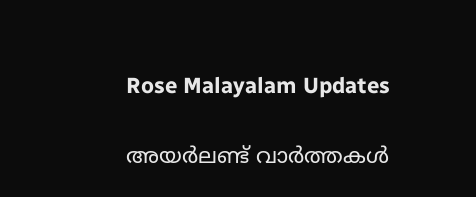Rose Malayalam Updates

അയർലണ്ട് വാർത്തകൾ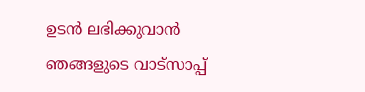ഉടൻ ലഭിക്കുവാൻ ഞങ്ങളുടെ വാട്സാപ്പ്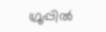ഗ്രൂപ്പിൽ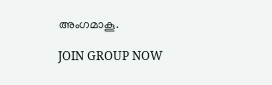അംഗമാകൂ.

JOIN GROUP NOW